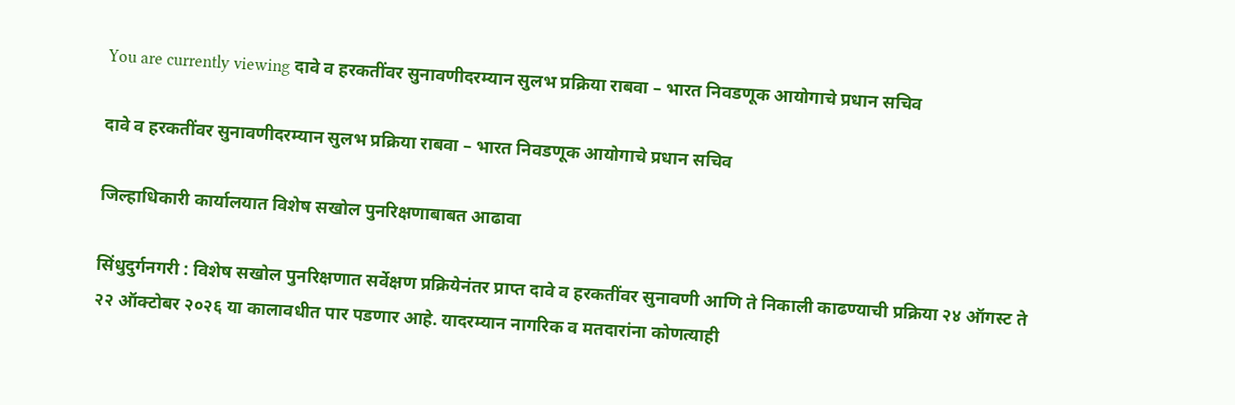You are currently viewing दावे व हरकतींवर सुनावणीदरम्यान सुलभ प्रक्रिया राबवा – भारत निवडणूक आयोगाचे प्रधान सचिव

दावे व हरकतींवर सुनावणीदरम्यान सुलभ प्रक्रिया राबवा – भारत निवडणूक आयोगाचे प्रधान सचिव

जिल्हाधिकारी कार्यालयात विशेष सखोल पुनरिक्षणाबाबत आढावा

सिंधुदुर्गनगरी : विशेष सखोल पुनरिक्षणात सर्वेक्षण प्रक्रियेनंतर प्राप्त दावे व हरकतींवर सुनावणी आणि ते निकाली काढण्याची प्रक्रिया २४ ऑगस्ट ते २२ ऑक्टोबर २०२६ या कालावधीत पार पडणार आहे. यादरम्यान नागरिक व मतदारांना कोणत्याही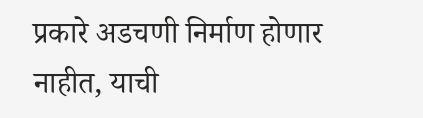प्रकारे अडचणी निर्माण होणार नाहीत, याची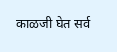काळजी घेत सर्व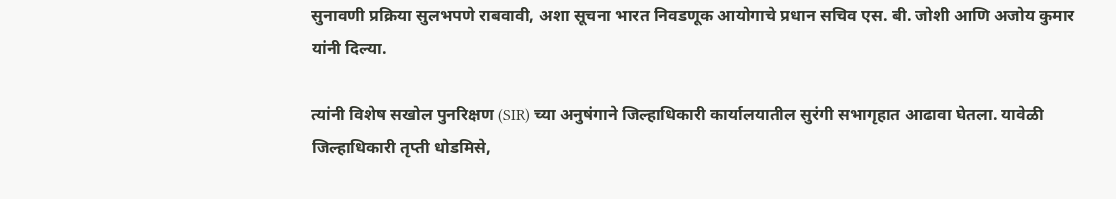सुनावणी प्रक्रिया सुलभपणे राबवावी, अशा सूचना भारत निवडणूक आयोगाचे प्रधान सचिव एस. बी. जोशी आणि अजोय कुमार यांनी दिल्या.

त्यांनी विशेष सखोल पुनरिक्षण (SIR) च्या अनुषंगाने जिल्हाधिकारी कार्यालयातील सुरंगी सभागृहात आढावा घेतला. यावेळी जिल्हाधिकारी तृप्ती धोडमिसे,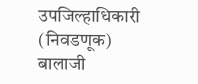उपजिल्हाधिकारी (निवडणूक) बालाजी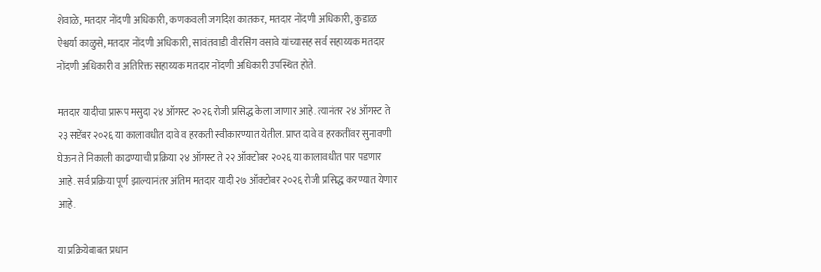शेवाळे, मतदार नोंदणी अधिकारी, कणकवली जगदिश कातकर, मतदार नोंदणी अधिकारी, कुडाळ ऐश्वर्या काळुसे, मतदार नोंदणी अधिकारी, सावंतवाडी वीरसिंग वसावे यांच्यासह सर्व सहाय्यक मतदार नोंदणी अधिकारी व अतिरिक्त सहाय्यक मतदार नोंदणी अधिकारी उपस्थित होते.

मतदार यादीचा प्रारूप मसुदा २४ ऑगस्ट २०२६ रोजी प्रसिद्ध केला जाणार आहे. त्यानंतर २४ ऑगस्ट ते २३ सप्टेंबर २०२६ या कालावधीत दावे व हरकती स्वीकारण्यात येतील. प्राप्त दावे व हरकतींवर सुनावणी घेऊन ते निकाली काढण्याची प्रक्रिया २४ ऑगस्ट ते २२ ऑक्टोबर २०२६ या कालावधीत पार पडणार आहे. सर्व प्रक्रिया पूर्ण झाल्यानंतर अंतिम मतदार यादी २७ ऑक्टोबर २०२६ रोजी प्रसिद्ध करण्यात येणार आहे.

या प्रक्रियेबाबत प्रधान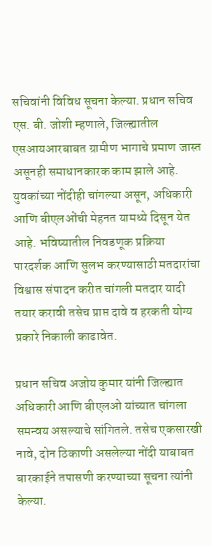सचिवांनी विविध सूचना केल्या. प्रधान सचिव एस. बी. जोशी म्हणाले, जिल्ह्यातील एसआयआरबाबत ग्रामीण भागाचे प्रमाण जास्त असूनही समाधानकारक काम झाले आहे. युवकांच्या नोंदीही चांगल्या असून, अधिकारी आणि बीएलओंची मेहनत यामध्ये दिसून येत आहे. भविष्यातील निवडणूक प्रक्रिया पारदर्शक आणि सुलभ करण्यासाठी मतदारांचा विश्वास संपादन करीत चांगली मतदार यादी तयार करावी तसेच प्राप्त दावे व हरकती योग्य प्रकारे निकाली काढावेत.

प्रधान सचिव अजोय कुमार यांनी जिल्ह्यात अधिकारी आणि बीएलओ यांच्यात चांगला समन्वय असल्याचे सांगितले. तसेच एकसारखी नावे, दोन ठिकाणी असलेल्या नोंदी याबाबत बारकाईने तपासणी करण्याच्या सूचना त्यांनी केल्या.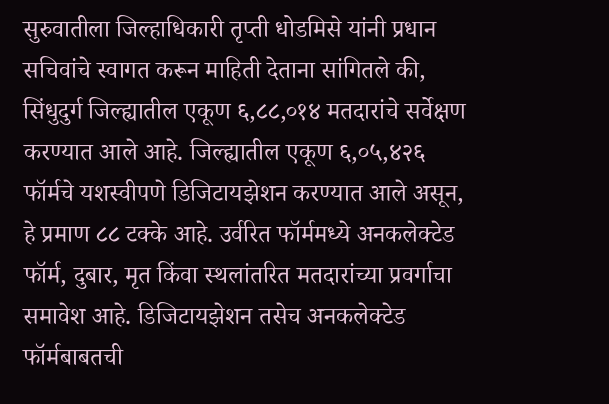सुरुवातीला जिल्हाधिकारी तृप्ती धोडमिसे यांनी प्रधान सचिवांचे स्वागत करून माहिती देताना सांगितले की, सिंधुदुर्ग जिल्ह्यातील एकूण ६,८८,०१४ मतदारांचे सर्वेक्षण करण्यात आले आहे. जिल्ह्यातील एकूण ६,०५,४२६ फॉर्मचे यशस्वीपणे डिजिटायझेशन करण्यात आले असून, हे प्रमाण ८८ टक्के आहे. उर्वरित फॉर्ममध्ये अनकलेक्टेड फॉर्म, दुबार, मृत किंवा स्थलांतरित मतदारांच्या प्रवर्गाचा समावेश आहे. डिजिटायझेशन तसेच अनकलेक्टेड फॉर्मबाबतची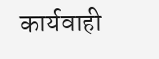कार्यवाही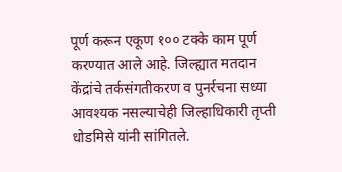पूर्ण करून एकूण १०० टक्के काम पूर्ण करण्यात आले आहे. जिल्ह्यात मतदान केंद्रांचे तर्कसंगतीकरण व पुनर्रचना सध्या आवश्यक नसल्याचेही जिल्हाधिकारी तृप्ती धोडमिसे यांनी सांगितले.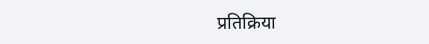प्रतिक्रिया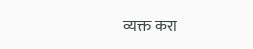व्यक्त करा